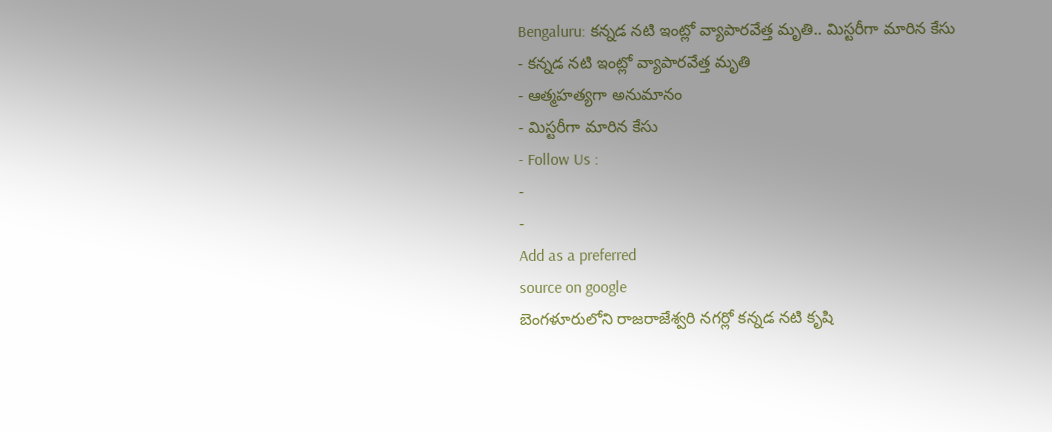Bengaluru: కన్నడ నటి ఇంట్లో వ్యాపారవేత్త మృతి.. మిస్టరీగా మారిన కేసు
- కన్నడ నటి ఇంట్లో వ్యాపారవేత్త మృతి
- ఆత్మహత్యగా అనుమానం
- మిస్టరీగా మారిన కేసు
- Follow Us :
-
-
Add as a preferred
source on google
బెంగళూరులోని రాజరాజేశ్వరి నగర్లో కన్నడ నటి కృషి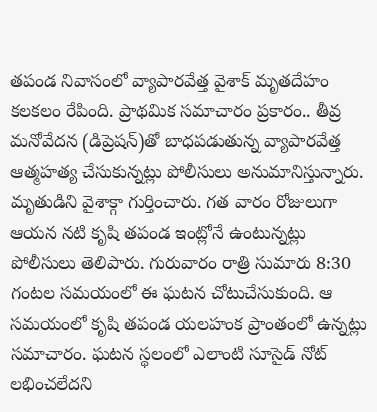తపండ నివాసంలో వ్యాపారవేత్త వైశాక్ మృతదేహం కలకలం రేపింది. ప్రాథమిక సమాచారం ప్రకారం.. తీవ్ర మనోవేదన (డిప్రెషన్)తో బాధపడుతున్న వ్యాపారవేత్త ఆత్మహత్య చేసుకున్నట్లు పోలీసులు అనుమానిస్తున్నారు.
మృతుడిని వైశాక్గా గుర్తించారు. గత వారం రోజులుగా ఆయన నటి కృషి తపండ ఇంట్లోనే ఉంటున్నట్లు పోలీసులు తెలిపారు. గురువారం రాత్రి సుమారు 8:30 గంటల సమయంలో ఈ ఘటన చోటుచేసుకుంది. ఆ సమయంలో కృషి తపండ యలహంక ప్రాంతంలో ఉన్నట్లు సమాచారం. ఘటన స్థలంలో ఎలాంటి సూసైడ్ నోట్ లభించలేదని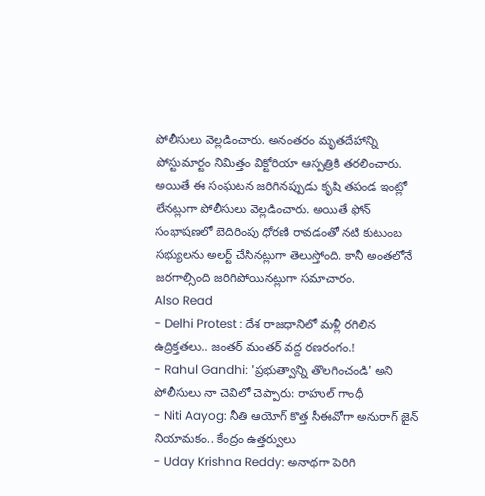పోలీసులు వెల్లడించారు. అనంతరం మృతదేహాన్ని పోస్టుమార్టం నిమిత్తం విక్టోరియా ఆస్పత్రికి తరలించారు. అయితే ఈ సంఘటన జరిగినప్పుడు కృషి తపండ ఇంట్లో లేనట్లుగా పోలీసులు వెల్లడించారు. అయితే ఫోన్ సంభాషణలో బెదిరింపు ధోరణి రావడంతో నటి కుటుంబ సభ్యులను అలర్ట్ చేసినట్లుగా తెలుస్తోంది. కానీ అంతలోనే జరగాల్సింది జరిగిపోయినట్లుగా సమాచారం.
Also Read
- Delhi Protest : దేశ రాజధానిలో మళ్లీ రగిలిన ఉద్రిక్తతలు.. జంతర్ మంతర్ వద్ద రణరంగం.!
- Rahul Gandhi: 'ప్రభుత్వాన్ని తొలగించండి' అని పోలీసులు నా చెవిలో చెప్పారు: రాహుల్ గాంధీ
- Niti Aayog: నీతి ఆయోగ్ కొత్త సీఈవోగా అనురాగ్ జైన్ నియామకం.. కేంద్రం ఉత్తర్వులు
- Uday Krishna Reddy: అనాథగా పెరిగి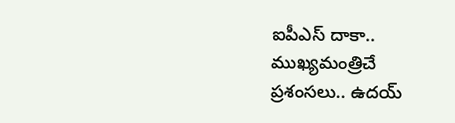ఐపీఎస్ దాకా.. ముఖ్యమంత్రిచే ప్రశంసలు.. ఉదయ్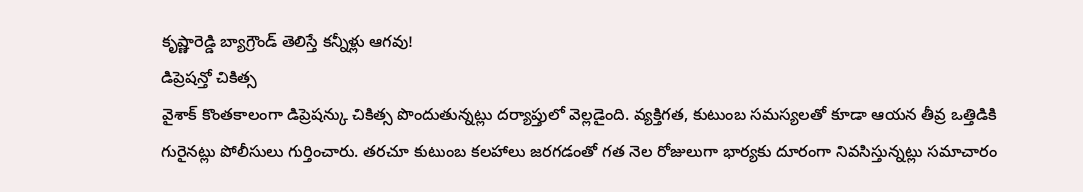కృష్ణారెడ్డి బ్యాగ్రౌండ్ తెలిస్తే కన్నీళ్లు ఆగవు!
డిప్రెషన్తో చికిత్స
వైశాక్ కొంతకాలంగా డిప్రెషన్కు చికిత్స పొందుతున్నట్లు దర్యాప్తులో వెల్లడైంది. వ్యక్తిగత, కుటుంబ సమస్యలతో కూడా ఆయన తీవ్ర ఒత్తిడికి గురైనట్లు పోలీసులు గుర్తించారు. తరచూ కుటుంబ కలహాలు జరగడంతో గత నెల రోజులుగా భార్యకు దూరంగా నివసిస్తున్నట్లు సమాచారం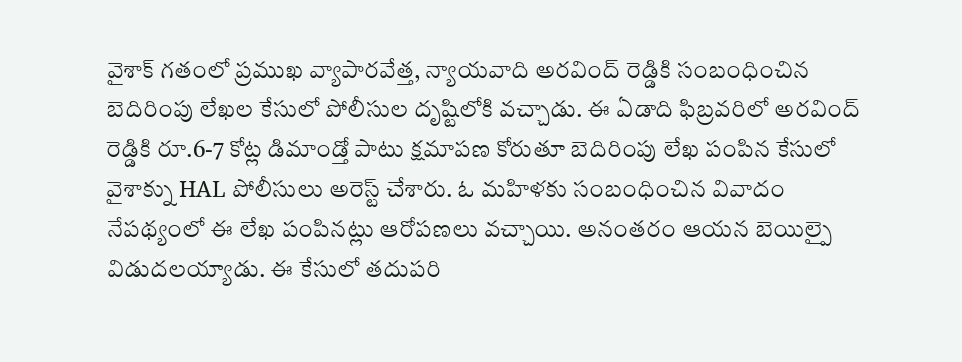వైశాక్ గతంలో ప్రముఖ వ్యాపారవేత్త, న్యాయవాది అరవింద్ రెడ్డికి సంబంధించిన బెదిరింపు లేఖల కేసులో పోలీసుల దృష్టిలోకి వచ్చాడు. ఈ ఏడాది ఫిబ్రవరిలో అరవింద్ రెడ్డికి రూ.6-7 కోట్ల డిమాండ్తో పాటు క్షమాపణ కోరుతూ బెదిరింపు లేఖ పంపిన కేసులో వైశాక్ను HAL పోలీసులు అరెస్ట్ చేశారు. ఓ మహిళకు సంబంధించిన వివాదం నేపథ్యంలో ఈ లేఖ పంపినట్లు ఆరోపణలు వచ్చాయి. అనంతరం ఆయన బెయిల్పై విడుదలయ్యాడు. ఈ కేసులో తదుపరి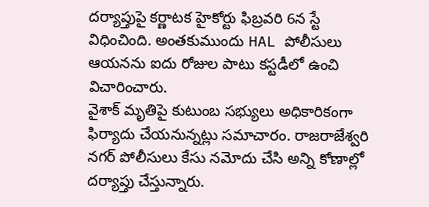దర్యాప్తుపై కర్ణాటక హైకోర్టు ఫిబ్రవరి 6న స్టే విధించింది. అంతకుముందు HAL పోలీసులు ఆయనను ఐదు రోజుల పాటు కస్టడీలో ఉంచి విచారించారు.
వైశాక్ మృతిపై కుటుంబ సభ్యులు అధికారికంగా ఫిర్యాదు చేయనున్నట్లు సమాచారం. రాజరాజేశ్వరి నగర్ పోలీసులు కేసు నమోదు చేసి అన్ని కోణాల్లో దర్యాప్తు చేస్తున్నారు.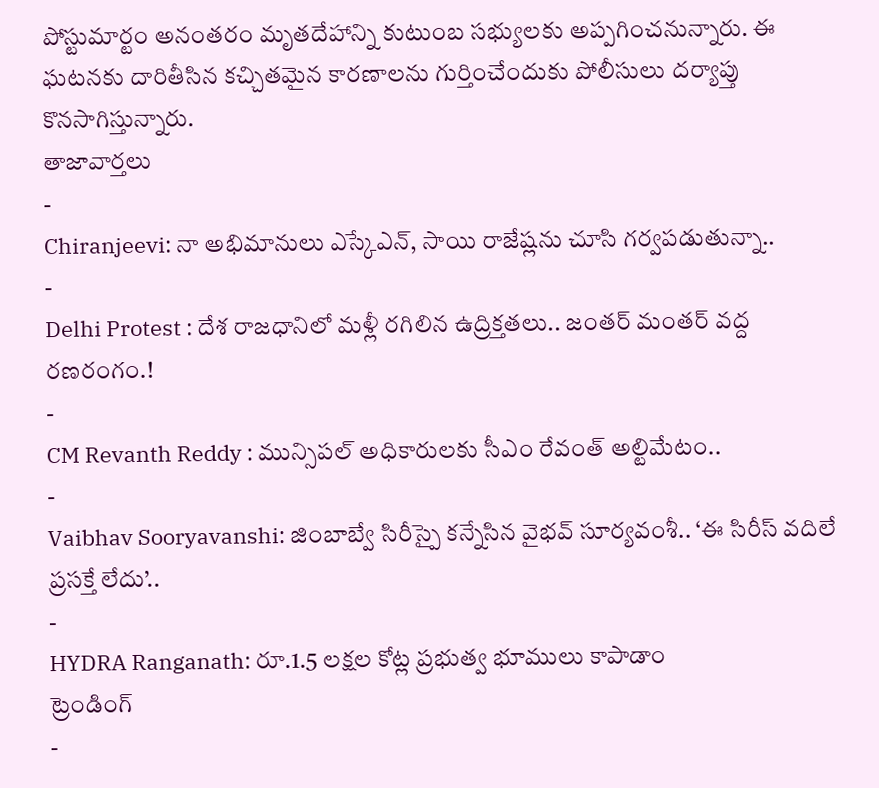పోస్టుమార్టం అనంతరం మృతదేహాన్ని కుటుంబ సభ్యులకు అప్పగించనున్నారు. ఈ ఘటనకు దారితీసిన కచ్చితమైన కారణాలను గుర్తించేందుకు పోలీసులు దర్యాప్తు కొనసాగిస్తున్నారు.
తాజావార్తలు
-
Chiranjeevi: నా అభిమానులు ఎస్కేఎన్, సాయి రాజేష్లను చూసి గర్వపడుతున్నా..
-
Delhi Protest : దేశ రాజధానిలో మళ్లీ రగిలిన ఉద్రిక్తతలు.. జంతర్ మంతర్ వద్ద రణరంగం.!
-
CM Revanth Reddy : మున్సిపల్ అధికారులకు సీఎం రేవంత్ అల్టిమేటం..
-
Vaibhav Sooryavanshi: జింబాబ్వే సిరీస్పై కన్నేసిన వైభవ్ సూర్యవంశీ.. ‘ఈ సిరీస్ వదిలే ప్రసక్తే లేదు’..
-
HYDRA Ranganath: రూ.1.5 లక్షల కోట్ల ప్రభుత్వ భూములు కాపాడాం
ట్రెండింగ్
-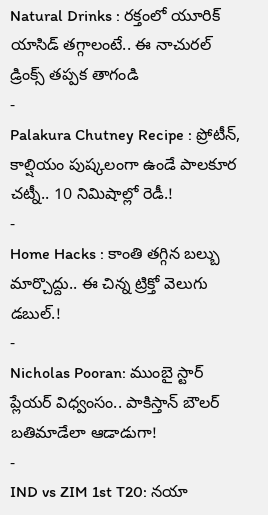Natural Drinks : రక్తంలో యూరిక్ యాసిడ్ తగ్గాలంటే.. ఈ నాచురల్ డ్రింక్స్ తప్పక తాగండి
-
Palakura Chutney Recipe : ప్రోటీన్, కాల్షియం పుష్కలంగా ఉండే పాలకూర చట్నీ.. 10 నిమిషాల్లో రెడీ.!
-
Home Hacks : కాంతి తగ్గిన బల్బు మార్చొద్దు.. ఈ చిన్న ట్రిక్తో వెలుగు డబుల్.!
-
Nicholas Pooran: ముంబై స్టార్ ప్లేయర్ విధ్వంసం.. పాకిస్తాన్ బౌలర్ బతిమాడేలా ఆడాడుగా!
-
IND vs ZIM 1st T20: నయా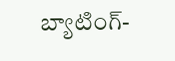బ్యాటింగ్-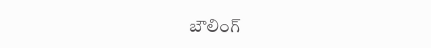బౌలింగ్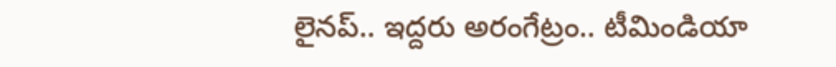లైనప్.. ఇద్దరు అరంగేట్రం.. టీమిండియా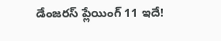డేంజరస్ ప్లేయింగ్ 11 ఇదే!